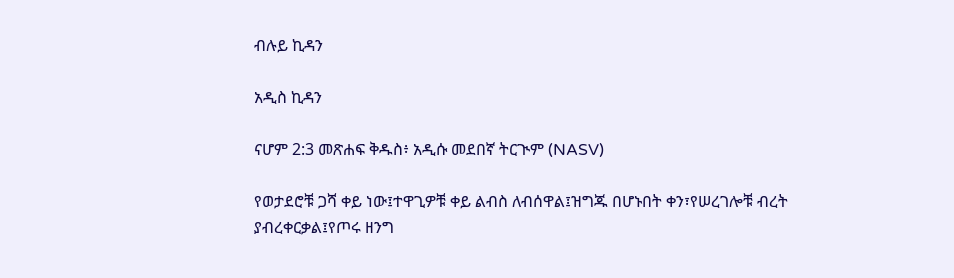ብሉይ ኪዳን

አዲስ ኪዳን

ናሆም 2:3 መጽሐፍ ቅዱስ፥ አዲሱ መደበኛ ትርጒም (NASV)

የወታደሮቹ ጋሻ ቀይ ነው፤ተዋጊዎቹ ቀይ ልብስ ለብሰዋል፤ዝግጁ በሆኑበት ቀን፣የሠረገሎቹ ብረት ያብረቀርቃል፤የጦሩ ዘንግ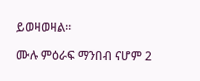ይወዛወዛል።

ሙሉ ምዕራፍ ማንበብ ናሆም 2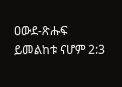ዐውደ-ጽሑፍ ይመልከቱ ናሆም 2:3